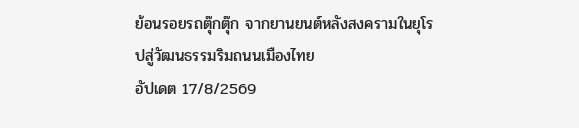ย้อนรอยรถตุ๊กตุ๊ก จากยานยนต์หลังสงครามในยุโรปสู่วัฒนธรรมริมถนนเมืองไทย
อัปเดต 17/8/2569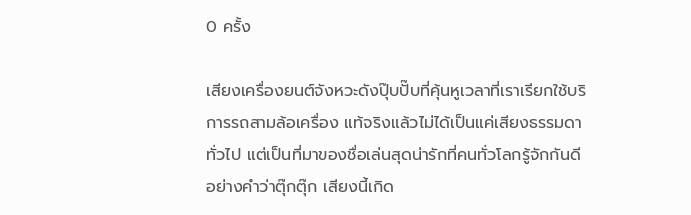0 ครั้ง

เสียงเครื่องยนต์จังหวะดังปุ๊บปั๊บที่คุ้นหูเวลาที่เราเรียกใช้บริการรถสามล้อเครื่อง แท้จริงแล้วไม่ได้เป็นแค่เสียงธรรมดาทั่วไป แต่เป็นที่มาของชื่อเล่นสุดน่ารักที่คนทั่วโลกรู้จักกันดีอย่างคำว่าตุ๊กตุ๊ก เสียงนี้เกิด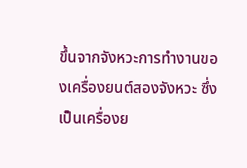ขึ้นจากจังหวะการทำงานของเครื่องยนต์สองจังหวะ ซึ่งเป็นเครื่องย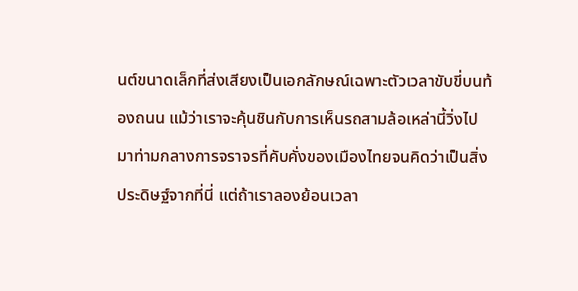นต์ขนาดเล็กที่ส่งเสียงเป็นเอกลักษณ์เฉพาะตัวเวลาขับขี่บนท้องถนน แม้ว่าเราจะคุ้นชินกับการเห็นรถสามล้อเหล่านี้วิ่งไปมาท่ามกลางการจราจรที่คับคั่งของเมืองไทยจนคิดว่าเป็นสิ่งประดิษฐ์จากที่นี่ แต่ถ้าเราลองย้อนเวลา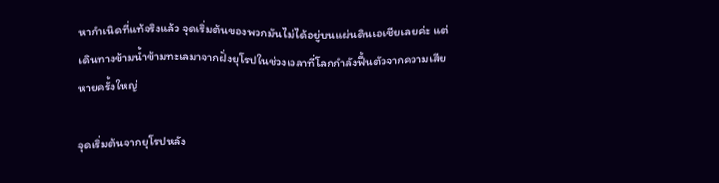หากำเนิดที่แท้จริงแล้ว จุดเริ่มต้นของพวกมันไม่ได้อยู่บนแผ่นดินเอเชียเลยค่ะ แต่เดินทางข้ามน้ำข้ามทะเลมาจากฝั่งยุโรปในช่วงเวลาที่โลกกำลังฟื้นตัวจากความเสียหายครั้งใหญ่

จุดเริ่มต้นจากยุโรปหลัง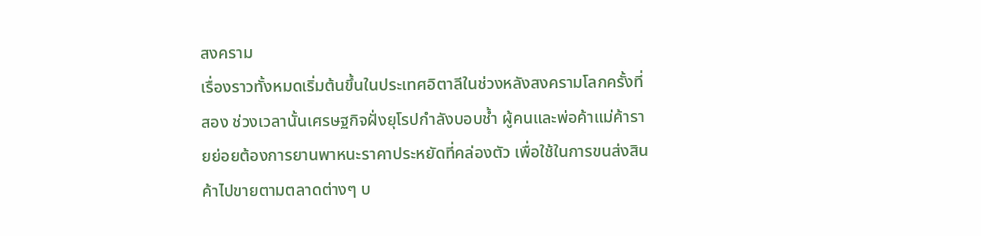สงคราม
เรื่องราวทั้งหมดเริ่มต้นขึ้นในประเทศอิตาลีในช่วงหลังสงครามโลกครั้งที่สอง ช่วงเวลานั้นเศรษฐกิจฝั่งยุโรปกำลังบอบช้ำ ผู้คนและพ่อค้าแม่ค้ารายย่อยต้องการยานพาหนะราคาประหยัดที่คล่องตัว เพื่อใช้ในการขนส่งสินค้าไปขายตามตลาดต่างๆ บ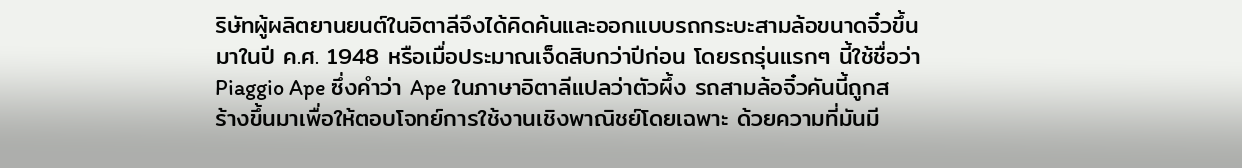ริษัทผู้ผลิตยานยนต์ในอิตาลีจึงได้คิดค้นและออกแบบรถกระบะสามล้อขนาดจิ๋วขึ้นมาในปี ค.ศ. 1948 หรือเมื่อประมาณเจ็ดสิบกว่าปีก่อน โดยรถรุ่นแรกๆ นี้ใช้ชื่อว่า Piaggio Ape ซึ่งคำว่า Ape ในภาษาอิตาลีแปลว่าตัวผึ้ง รถสามล้อจิ๋วคันนี้ถูกสร้างขึ้นมาเพื่อให้ตอบโจทย์การใช้งานเชิงพาณิชย์โดยเฉพาะ ด้วยความที่มันมี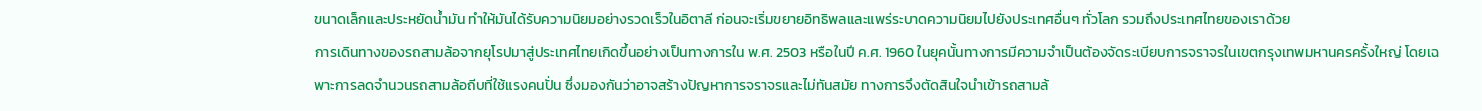ขนาดเล็กและประหยัดน้ำมัน ทำให้มันได้รับความนิยมอย่างรวดเร็วในอิตาลี ก่อนจะเริ่มขยายอิทธิพลและแพร่ระบาดความนิยมไปยังประเทศอื่นๆ ทั่วโลก รวมถึงประเทศไทยของเราด้วย
การเดินทางของรถสามล้อจากยุโรปมาสู่ประเทศไทยเกิดขึ้นอย่างเป็นทางการใน พ.ศ. 2503 หรือในปี ค.ศ. 1960 ในยุคนั้นทางการมีความจำเป็นต้องจัดระเบียบการจราจรในเขตกรุงเทพมหานครครั้งใหญ่ โดยเฉพาะการลดจำนวนรถสามล้อถีบที่ใช้แรงคนปั่น ซึ่งมองกันว่าอาจสร้างปัญหาการจราจรและไม่ทันสมัย ทางการจึงตัดสินใจนำเข้ารถสามล้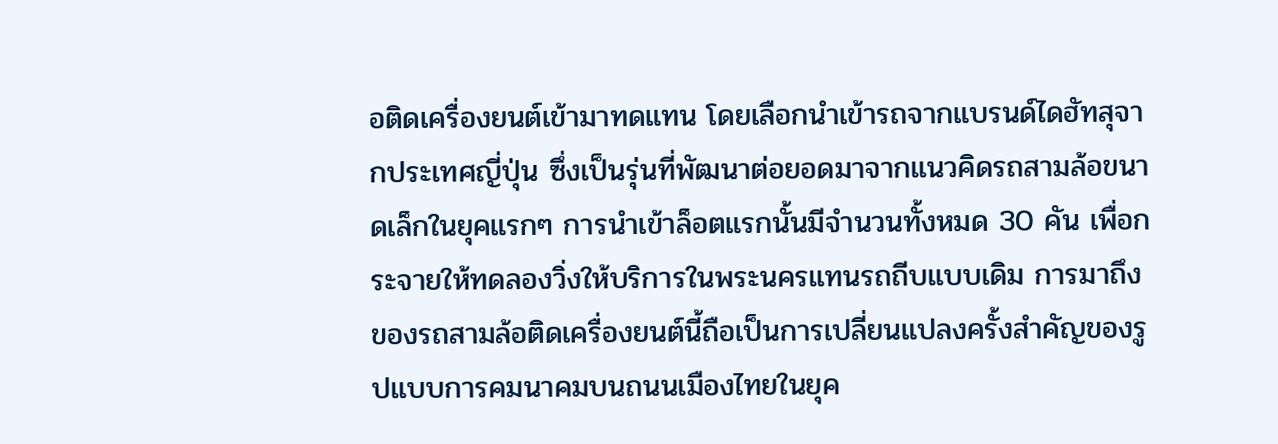อติดเครื่องยนต์เข้ามาทดแทน โดยเลือกนำเข้ารถจากแบรนด์ไดฮัทสุจากประเทศญี่ปุ่น ซึ่งเป็นรุ่นที่พัฒนาต่อยอดมาจากแนวคิดรถสามล้อขนาดเล็กในยุคแรกๆ การนำเข้าล็อตแรกนั้นมีจำนวนทั้งหมด 30 คัน เพื่อกระจายให้ทดลองวิ่งให้บริการในพระนครแทนรถถีบแบบเดิม การมาถึงของรถสามล้อติดเครื่องยนต์นี้ถือเป็นการเปลี่ยนแปลงครั้งสำคัญของรูปแบบการคมนาคมบนถนนเมืองไทยในยุค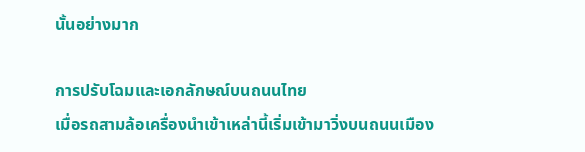นั้นอย่างมาก

การปรับโฉมและเอกลักษณ์บนถนนไทย
เมื่อรถสามล้อเครื่องนำเข้าเหล่านี้เริ่มเข้ามาวิ่งบนถนนเมือง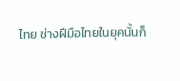ไทย ช่างฝีมือไทยในยุคนั้นก็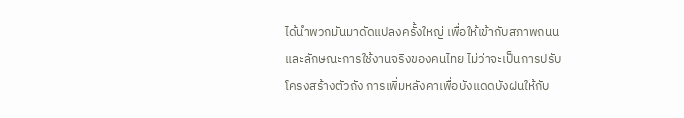ได้นำพวกมันมาดัดแปลงครั้งใหญ่ เพื่อให้เข้ากับสภาพถนนและลักษณะการใช้งานจริงของคนไทย ไม่ว่าจะเป็นการปรับโครงสร้างตัวถัง การเพิ่มหลังคาเพื่อบังแดดบังฝนให้กับ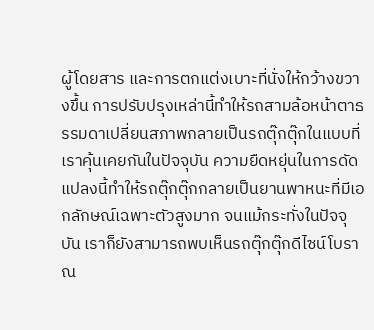ผู้โดยสาร และการตกแต่งเบาะที่นั่งให้กว้างขวางขึ้น การปรับปรุงเหล่านี้ทำให้รถสามล้อหน้าตาธรรมดาเปลี่ยนสภาพกลายเป็นรถตุ๊กตุ๊กในแบบที่เราคุ้นเคยกันในปัจจุบัน ความยืดหยุ่นในการดัดแปลงนี้ทำให้รถตุ๊กตุ๊กกลายเป็นยานพาหนะที่มีเอกลักษณ์เฉพาะตัวสูงมาก จนแม้กระทั่งในปัจจุบัน เราก็ยังสามารถพบเห็นรถตุ๊กตุ๊กดีไซน์โบราณ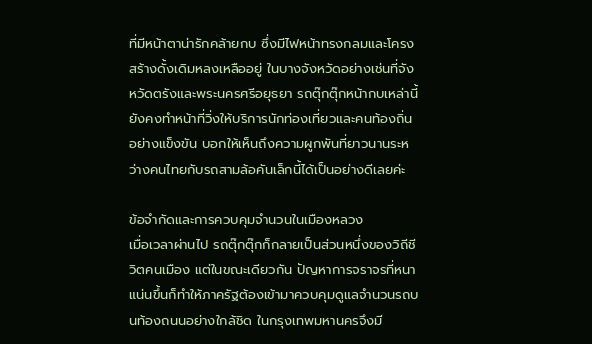ที่มีหน้าตาน่ารักคล้ายกบ ซึ่งมีไฟหน้าทรงกลมและโครงสร้างดั้งเดิมหลงเหลืออยู่ ในบางจังหวัดอย่างเช่นที่จังหวัดตรังและพระนครศรีอยุธยา รถตุ๊กตุ๊กหน้ากบเหล่านี้ยังคงทำหน้าที่วิ่งให้บริการนักท่องเที่ยวและคนท้องถิ่นอย่างแข็งขัน บอกให้เห็นถึงความผูกพันที่ยาวนานระหว่างคนไทยกับรถสามล้อคันเล็กนี้ได้เป็นอย่างดีเลยค่ะ

ข้อจำกัดและการควบคุมจำนวนในเมืองหลวง
เมื่อเวลาผ่านไป รถตุ๊กตุ๊กก็กลายเป็นส่วนหนึ่งของวิถีชีวิตคนเมือง แต่ในขณะเดียวกัน ปัญหาการจราจรที่หนาแน่นขึ้นก็ทำให้ภาครัฐต้องเข้ามาควบคุมดูแลจำนวนรถบนท้องถนนอย่างใกล้ชิด ในกรุงเทพมหานครจึงมี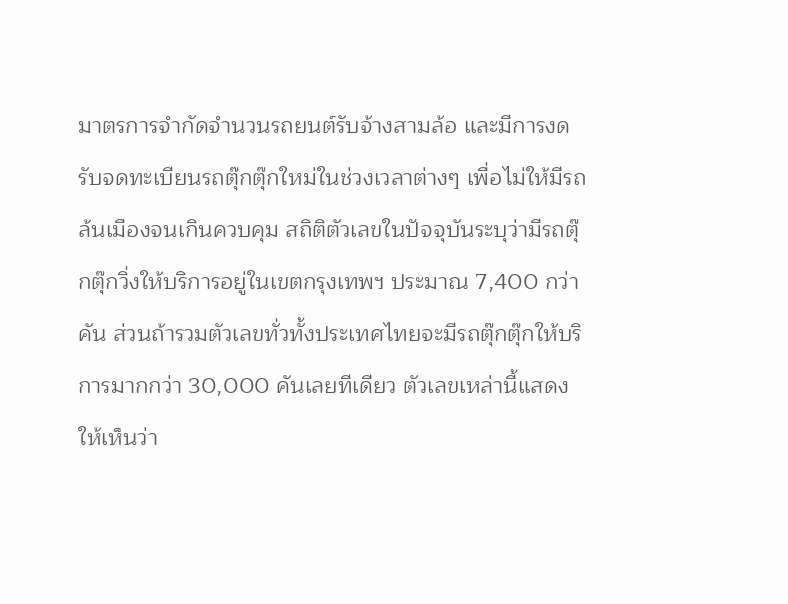มาตรการจำกัดจำนวนรถยนต์รับจ้างสามล้อ และมีการงดรับจดทะเบียนรถตุ๊กตุ๊กใหม่ในช่วงเวลาต่างๆ เพื่อไม่ให้มีรถล้นเมืองจนเกินควบคุม สถิติตัวเลขในปัจจุบันระบุว่ามีรถตุ๊กตุ๊กวิ่งให้บริการอยู่ในเขตกรุงเทพฯ ประมาณ 7,400 กว่าคัน ส่วนถ้ารวมตัวเลขทั่วทั้งประเทศไทยจะมีรถตุ๊กตุ๊กให้บริการมากกว่า 30,000 คันเลยทีเดียว ตัวเลขเหล่านี้แสดงให้เห็นว่า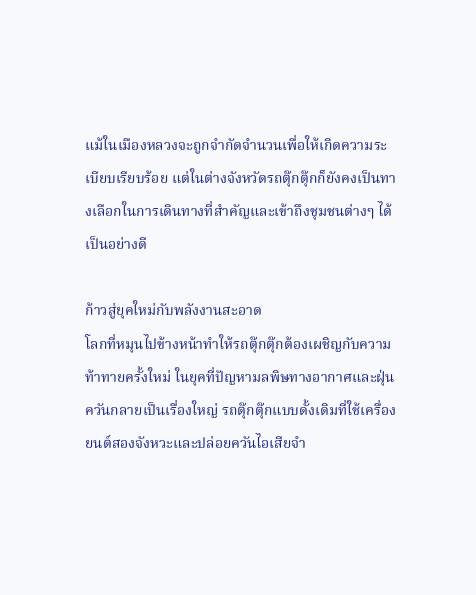แม้ในเมืองหลวงจะถูกจำกัดจำนวนเพื่อให้เกิดความระเบียบเรียบร้อย แต่ในต่างจังหวัดรถตุ๊กตุ๊กก็ยังคงเป็นทางเลือกในการเดินทางที่สำคัญและเข้าถึงชุมชนต่างๆ ได้เป็นอย่างดี

ก้าวสู่ยุคใหม่กับพลังงานสะอาด
โลกที่หมุนไปข้างหน้าทำให้รถตุ๊กตุ๊กต้องเผชิญกับความท้าทายครั้งใหม่ ในยุคที่ปัญหามลพิษทางอากาศและฝุ่นควันกลายเป็นเรื่องใหญ่ รถตุ๊กตุ๊กแบบดั้งเดิมที่ใช้เครื่องยนต์สองจังหวะและปล่อยควันไอเสียจำ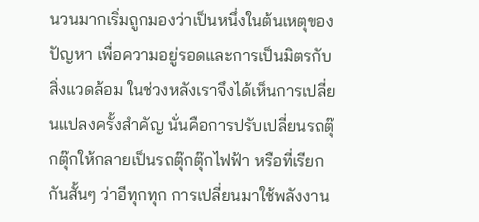นวนมากเริ่มถูกมองว่าเป็นหนึ่งในต้นเหตุของปัญหา เพื่อความอยู่รอดและการเป็นมิตรกับสิ่งแวดล้อม ในช่วงหลังเราจึงได้เห็นการเปลี่ยนแปลงครั้งสำคัญ นั่นคือการปรับเปลี่ยนรถตุ๊กตุ๊กให้กลายเป็นรถตุ๊กตุ๊กไฟฟ้า หรือที่เรียกกันสั้นๆ ว่าอีทุกทุก การเปลี่ยนมาใช้พลังงาน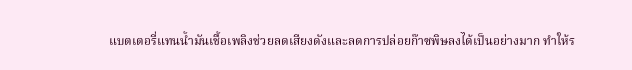แบตเตอรี่แทนน้ำมันเชื้อเพลิงช่วยลดเสียงดังและลดการปล่อยก๊าซพิษลงได้เป็นอย่างมาก ทำให้ร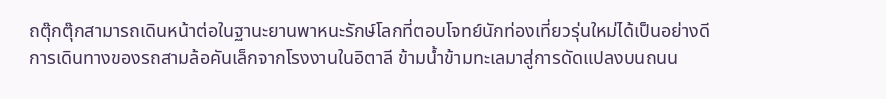ถตุ๊กตุ๊กสามารถเดินหน้าต่อในฐานะยานพาหนะรักษ์โลกที่ตอบโจทย์นักท่องเที่ยวรุ่นใหม่ได้เป็นอย่างดี
การเดินทางของรถสามล้อคันเล็กจากโรงงานในอิตาลี ข้ามน้ำข้ามทะเลมาสู่การดัดแปลงบนถนน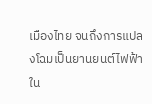เมืองไทย จนถึงการแปลงโฉมเป็นยานยนต์ไฟฟ้าใน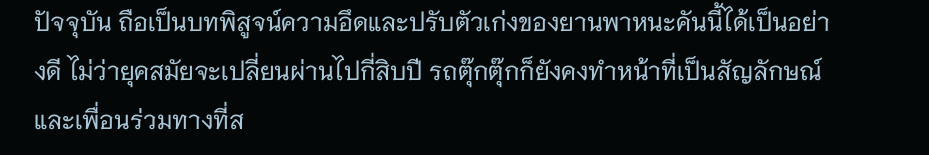ปัจจุบัน ถือเป็นบทพิสูจน์ความอึดและปรับตัวเก่งของยานพาหนะคันนี้ได้เป็นอย่างดี ไม่ว่ายุคสมัยจะเปลี่ยนผ่านไปกี่สิบปี รถตุ๊กตุ๊กก็ยังคงทำหน้าที่เป็นสัญลักษณ์และเพื่อนร่วมทางที่ส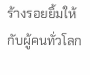ร้างรอยยิ้มให้กับผู้คนทั่วโลก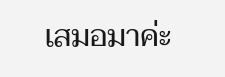เสมอมาค่ะ